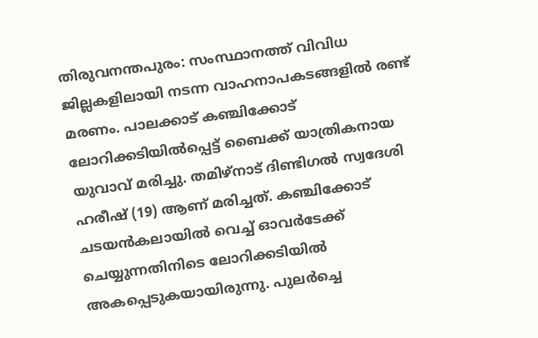തിരുവനന്തപുരം: സംസ്ഥാനത്ത് വിവിധ ജില്ലകളിലായി നടന്ന വാഹനാപകടങ്ങളിൽ രണ്ട് മരണം. പാലക്കാട് കഞ്ചിക്കോട് ലോറിക്കടിയിൽപ്പെട്ട് ബൈക്ക് യാത്രികനായ യുവാവ് മരിച്ചു. തമിഴ്നാട് ദിണ്ടിഗൽ സ്വദേശി ഹരീഷ് (19) ആണ് മരിച്ചത്. കഞ്ചിക്കോട് ചടയൻകലായിൽ വെച്ച് ഓവർടേക്ക് ചെയ്യുന്നതിനിടെ ലോറിക്കടിയിൽ അകപ്പെടുകയായിരുന്നു. പുലർച്ചെ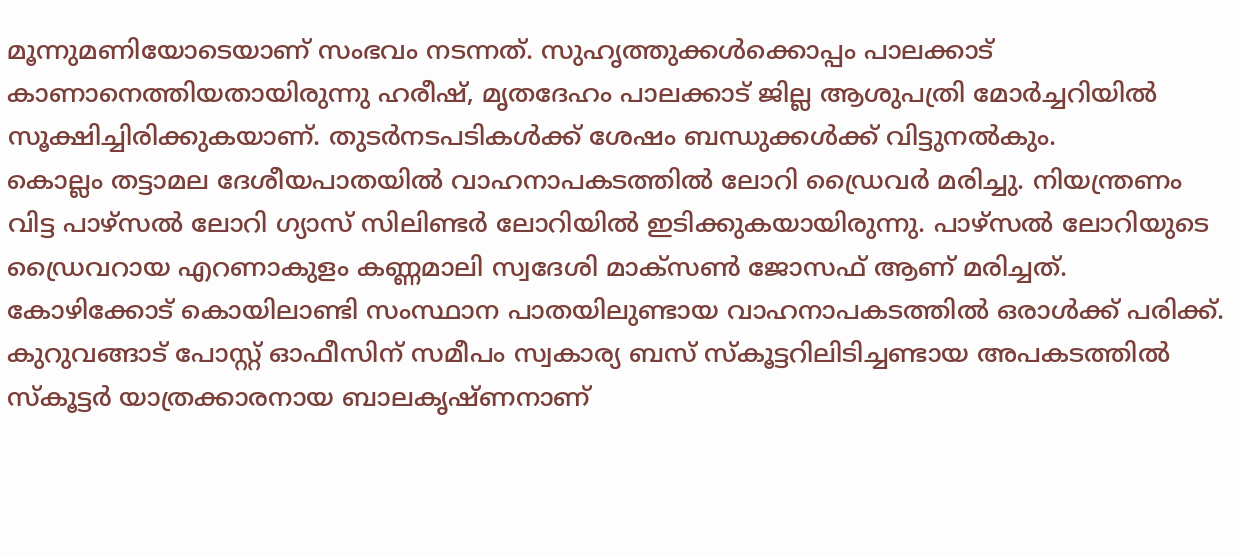മൂന്നുമണിയോടെയാണ് സംഭവം നടന്നത്. സുഹൃത്തുക്കൾക്കൊപ്പം പാലക്കാട് കാണാനെത്തിയതായിരുന്നു ഹരീഷ്, മൃതദേഹം പാലക്കാട് ജില്ല ആശുപത്രി മോർച്ചറിയിൽ സൂക്ഷിച്ചിരിക്കുകയാണ്. തുടർനടപടികൾക്ക് ശേഷം ബന്ധുക്കൾക്ക് വിട്ടുനൽകും.
കൊല്ലം തട്ടാമല ദേശീയപാതയിൽ വാഹനാപകടത്തിൽ ലോറി ഡ്രൈവർ മരിച്ചു. നിയന്ത്രണം വിട്ട പാഴ്സൽ ലോറി ഗ്യാസ് സിലിണ്ടർ ലോറിയിൽ ഇടിക്കുകയായിരുന്നു. പാഴ്സൽ ലോറിയുടെ ഡ്രൈവറായ എറണാകുളം കണ്ണമാലി സ്വദേശി മാക്സൺ ജോസഫ് ആണ് മരിച്ചത്.
കോഴിക്കോട് കൊയിലാണ്ടി സംസ്ഥാന പാതയിലുണ്ടായ വാഹനാപകടത്തിൽ ഒരാൾക്ക് പരിക്ക്. കുറുവങ്ങാട് പോസ്റ്റ് ഓഫീസിന് സമീപം സ്വകാര്യ ബസ് സ്കൂട്ടറിലിടിച്ചണ്ടായ അപകടത്തിൽ സ്കൂട്ടർ യാത്രക്കാരനായ ബാലകൃഷ്ണനാണ്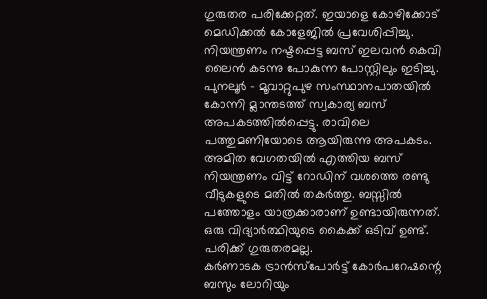ഗുരുതര പരിക്കേറ്റത്. ഇയാളെ കോഴിക്കോട് മെഡിക്കൽ കോളേജിൽ പ്രവേശിപ്പിച്ചു. നിയന്ത്രണം നഷ്ടപ്പെട്ട ബസ് ഇലവൻ കെവി ലൈൻ കടന്നു പോകുന്ന പോസ്റ്റിലും ഇടിച്ചു.
പുനലൂർ - മൂവാറ്റുപുഴ സംസ്ഥാനപാതയിൽ കോന്നി മ്ലാന്തടത്ത് സ്വകാര്യ ബസ് അപകടത്തിൽപ്പെട്ടു. രാവിലെ പത്തുമണിയോടെ ആയിരുന്നു അപകടം. അമിത വേഗതയിൽ എത്തിയ ബസ് നിയന്ത്രണം വിട്ട് റോഡിന് വശത്തെ രണ്ടു വീടുകളുടെ മതിൽ തകർത്തു. ബസ്സിൽ പത്തോളം യാത്രക്കാരാണ് ഉണ്ടായിരുന്നത്. ഒരു വിദ്യാർത്ഥിയുടെ കൈക്ക് ഒടിവ് ഉണ്ട്. പരിക്ക് ഗുരുതരമല്ല.
കർണാടക ട്രാൻസ്പോർട്ട് കോർപറേഷന്റെ ബസും ലോറിയും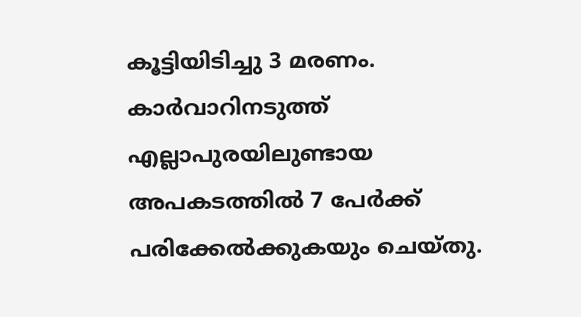കൂട്ടിയിടിച്ചു 3 മരണം. കാർവാറിനടുത്ത് എല്ലാപുരയിലുണ്ടായ അപകടത്തിൽ 7 പേർക്ക് പരിക്കേൽക്കുകയും ചെയ്തു.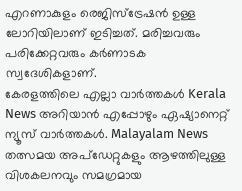എറണാകുളം രെജിസ്ട്രേഷൻ ഉള്ള ലോറിയിലാണ് ഇടിച്ചത്. മരിച്ചവരും പരിക്കേറ്റവരും കർണാടക സ്വദേശികളാണ്.
കേരളത്തിലെ എല്ലാ വാർത്തകൾ Kerala News അറിയാൻ എപ്പോഴും ഏഷ്യാനെറ്റ് ന്യൂസ് വാർത്തകൾ. Malayalam News തത്സമയ അപ്ഡേറ്റുകളും ആഴത്തിലുള്ള വിശകലനവും സമഗ്രമായ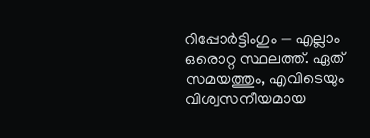റിപ്പോർട്ടിംഗും — എല്ലാം ഒരൊറ്റ സ്ഥലത്ത്. ഏത് സമയത്തും, എവിടെയും വിശ്വസനീയമായ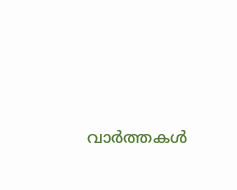വാർത്തകൾ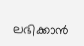ലഭിക്കാൻ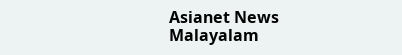Asianet News Malayalam